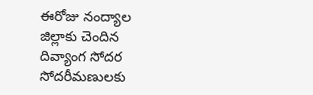ఈరోజు నంద్యాల జిల్లాకు చెందిన దివ్యాంగ సోదర సోదరీమణులకు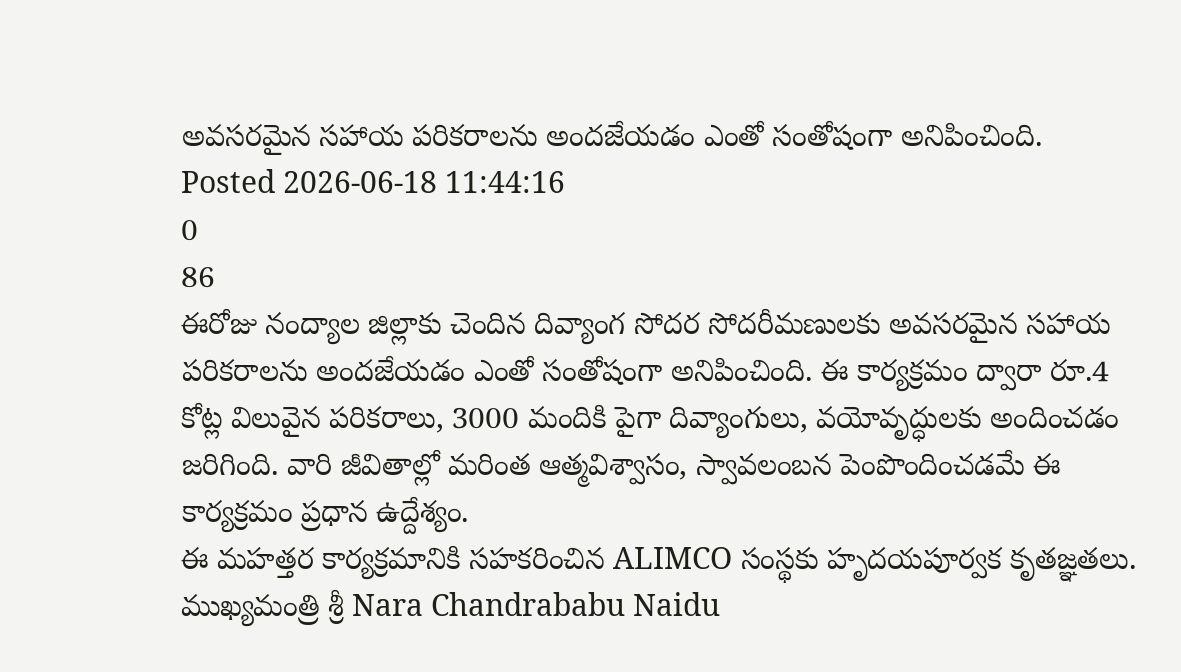అవసరమైన సహాయ పరికరాలను అందజేయడం ఎంతో సంతోషంగా అనిపించింది.
Posted 2026-06-18 11:44:16
0
86
ఈరోజు నంద్యాల జిల్లాకు చెందిన దివ్యాంగ సోదర సోదరీమణులకు అవసరమైన సహాయ పరికరాలను అందజేయడం ఎంతో సంతోషంగా అనిపించింది. ఈ కార్యక్రమం ద్వారా రూ.4 కోట్ల విలువైన పరికరాలు, 3000 మందికి పైగా దివ్యాంగులు, వయోవృద్ధులకు అందించడం జరిగింది. వారి జీవితాల్లో మరింత ఆత్మవిశ్వాసం, స్వావలంబన పెంపొందించడమే ఈ కార్యక్రమం ప్రధాన ఉద్దేశ్యం.
ఈ మహత్తర కార్యక్రమానికి సహకరించిన ALIMCO సంస్థకు హృదయపూర్వక కృతజ్ఞతలు.
ముఖ్యమంత్రి శ్రీ Nara Chandrababu Naidu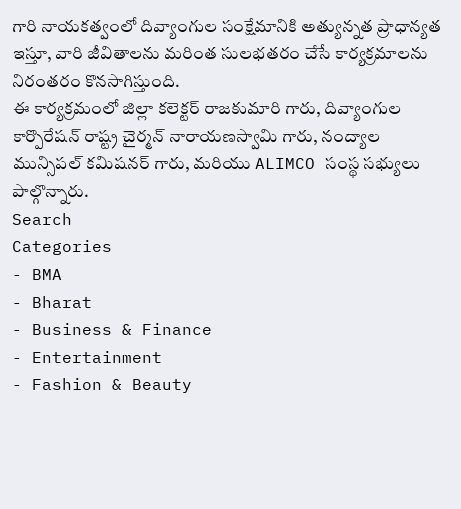గారి నాయకత్వంలో దివ్యాంగుల సంక్షేమానికి అత్యున్నత ప్రాధాన్యత ఇస్తూ, వారి జీవితాలను మరింత సులభతరం చేసే కార్యక్రమాలను నిరంతరం కొనసాగిస్తుంది.
ఈ కార్యక్రమంలో జిల్లా కలెక్టర్ రాజకుమారి గారు, దివ్యాంగుల కార్పొరేషన్ రాష్ట్ర చైర్మన్ నారాయణస్వామి గారు, నంద్యాల మున్సిపల్ కమిషనర్ గారు, మరియు ALIMCO సంస్థ సభ్యులు పాల్గొన్నారు.
Search
Categories
- BMA
- Bharat
- Business & Finance
- Entertainment
- Fashion & Beauty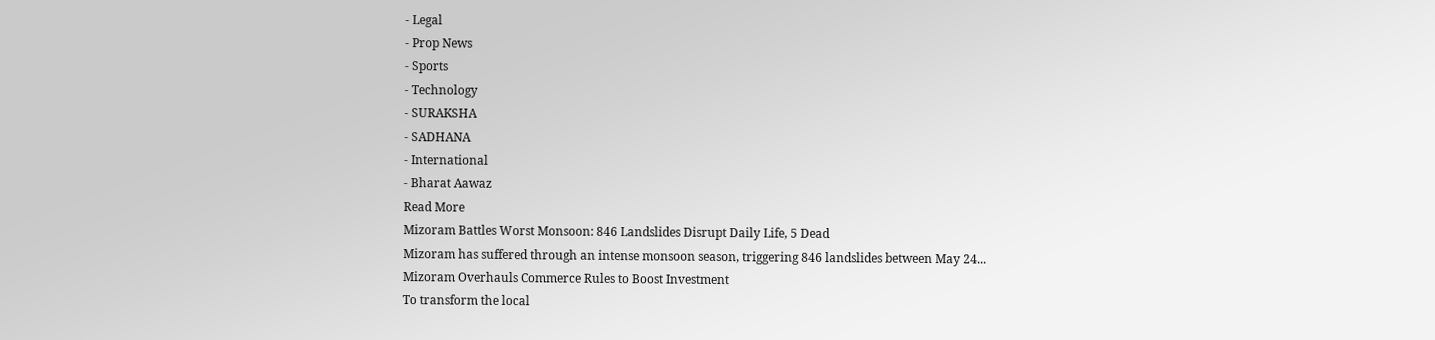- Legal
- Prop News
- Sports
- Technology
- SURAKSHA
- SADHANA
- International
- Bharat Aawaz
Read More
Mizoram Battles Worst Monsoon: 846 Landslides Disrupt Daily Life, 5 Dead
Mizoram has suffered through an intense monsoon season, triggering 846 landslides between May 24...
Mizoram Overhauls Commerce Rules to Boost Investment
To transform the local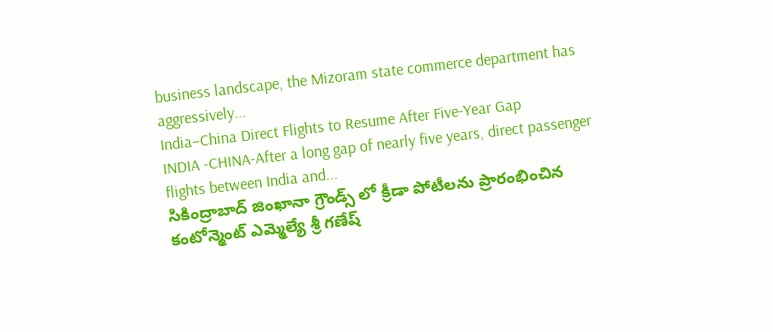business landscape, the Mizoram state commerce department has aggressively...
India–China Direct Flights to Resume After Five-Year Gap
INDIA -CHINA-After a long gap of nearly five years, direct passenger flights between India and...
సికింద్రాబాద్ జింఖానా గ్రౌండ్స్ లో క్రీడా పోటీలను ప్రారంభించిన కంటోన్మెంట్ ఎమ్మెల్యే శ్రీ గణేష్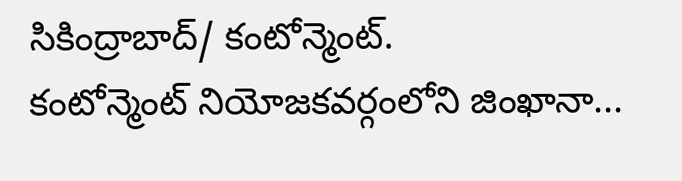సికింద్రాబాద్/ కంటోన్మెంట్.
కంటోన్మెంట్ నియోజకవర్గంలోని జింఖానా...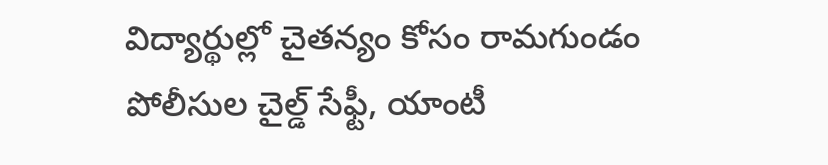విద్యార్థుల్లో చైతన్యం కోసం రామగుండం పోలీసుల చైల్డ్ సేఫ్టీ, యాంటీ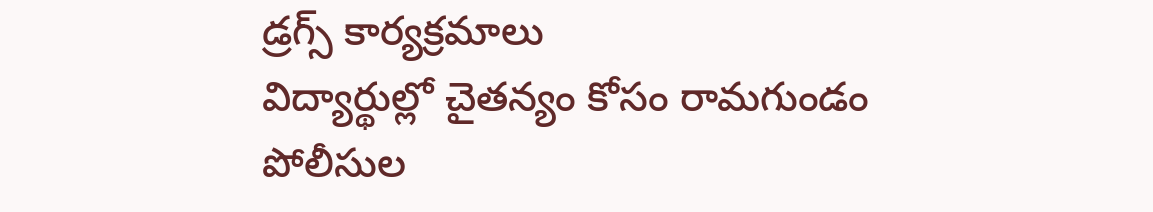డ్రగ్స్ కార్యక్రమాలు
విద్యార్థుల్లో చైతన్యం కోసం రామగుండం పోలీసుల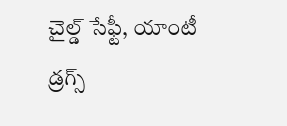చైల్డ్ సేఫ్టీ, యాంటీ డ్రగ్స్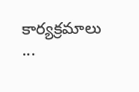కార్యక్రమాలు
...